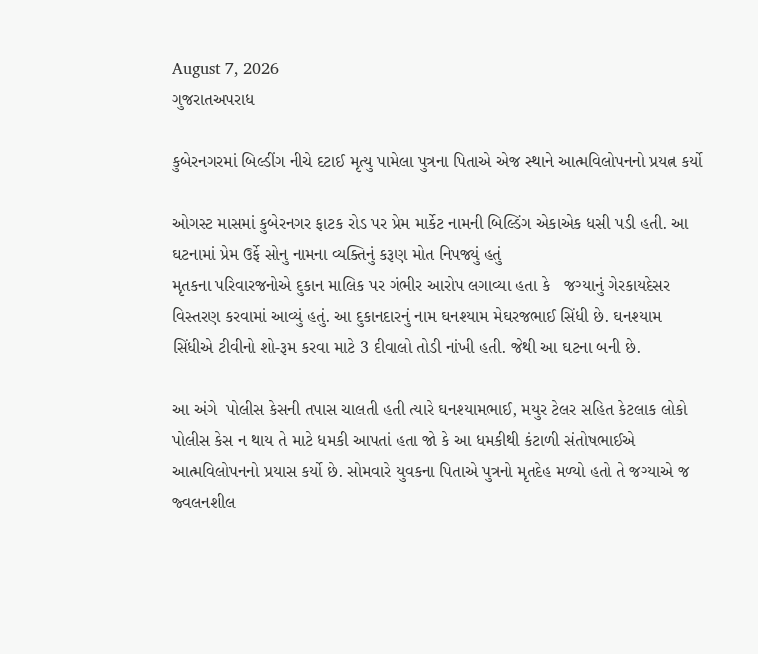August 7, 2026
ગુજરાતઅપરાધ

કુબેરનગરમાં બિલ્ડીંગ નીચે દટાઈ મૃત્યુ પામેલા પુત્રના પિતાએ એજ સ્થાને આત્મવિલોપનનો પ્રયત્ન કર્યો

ઓગસ્ટ માસમાં કુબેરનગર ફાટક રોડ પર પ્રેમ માર્કેટ નામની બિલ્ડિંગ એકાએક ધસી પડી હતી. આ ઘટનામાં પ્રેમ ઉર્ફે સોનુ નામના વ્યક્તિનું કરૂણ મોત નિપજ્યું હતું
મૃતકના પરિવારજનોએ દુકાન માલિક પર ગંભીર આરોપ લગાવ્યા હતા કે   જગ્યાનું ગેરકાયદેસર વિસ્તરણ કરવામાં આવ્યું હતું. આ દુકાનદારનું નામ ઘનશ્યામ મેઘરજભાઈ સિંધી છે. ઘનશ્યામ સિંધીએ ટીવીનો શો-રૂમ કરવા માટે 3 દીવાલો તોડી નાંખી હતી. જેથી આ ઘટના બની છે.

આ અંગે  પોલીસ કેસની તપાસ ચાલતી હતી ત્યારે ઘનશ્યામભાઈ, મયુર ટેલર સહિત કેટલાક લોકો પોલીસ કેસ ન થાય તે માટે ધમકી આપતાં હતા જો કે આ ધમકીથી કંટાળી સંતોષભાઈએ આત્મવિલોપનનો પ્રયાસ કર્યો છે. સોમવારે યુવકના પિતાએ પુત્રનો મૃતદેહ મળ્યો હતો તે જગ્યાએ જ જ્વલનશીલ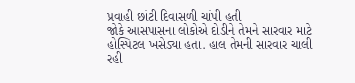પ્રવાહી છાંટી દિવાસળી ચાંપી હતી
જોકે આસપાસના લોકોએ દોડીને તેમને સારવાર માટે હોસ્પિટલ ખસેડ્યા હતા. હાલ તેમની સારવાર ચાલી રહી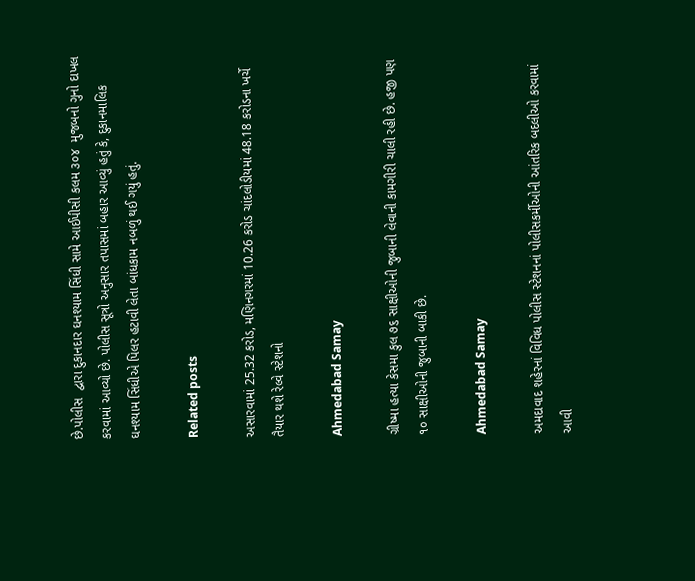છે.પોલીસ  દ્વારા દુકાનદાર ઘનશ્યામ સિંધી સામે આઈપીસી કલમ ૩૦૪  મુજબનો ગુનો દાખલ કરવામાં આવ્યો છે. પોલીસ સૂત્રો અનુસાર તપાસમાં બહાર આવ્યું હતું કે, દુકાનમાલિક ઘનશ્યામ સિંધીએ પિલર હટાવી લેતા બાંધકામ નબળું થઈ ગયું હતું.

Related posts

અસારવામાં 25.32 કરોડ, મણિનગરમાં 10.26 કરોડ ચાંદલોડીયમાં 48.18 કરોડના ખર્ચે તૈયાર થશે રેલ્વે સ્ટેશનો

Ahmedabad Samay

ગ્રીષ્મા હત્યા કેસમા કુલ ૭૬ સાક્ષીઓની જુબાની લેવાની કામગીરી ચાલી રહી છે. હજી પણ ૧૦ સાક્ષીઓની જુબાની બાકી છે.

Ahmedabad Samay

અમદાવાદ શહેરનાં વિવિધ પોલીસ સ્ટેશનનાં પોલીસકર્મીઓની આંતરિક બદલીઓ કરવામાં આવી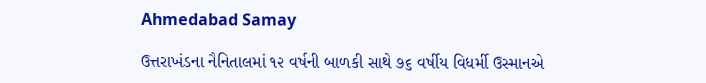Ahmedabad Samay

ઉત્તરાખંડના નૈનિતાલમાં ૧૨ વર્ષની બાળકી સાથે ૭૬ વર્ષીય વિધર્મી ઉસ્‍માનએ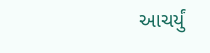આચર્યું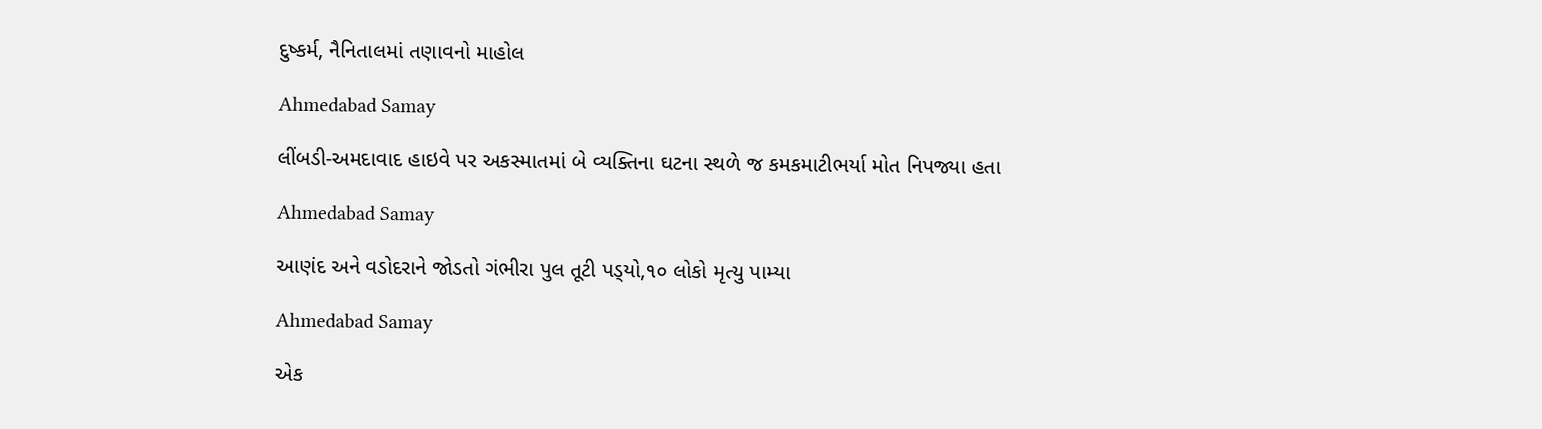દુષ્કર્મ, નૈનિતાલમાં તણાવનો માહોલ

Ahmedabad Samay

લીંબડી-અમદાવાદ હાઇવે પર અકસ્માતમાં બે વ્યક્તિના ઘટના સ્થળે જ કમકમાટીભર્યા મોત નિપજ્યા હતા

Ahmedabad Samay

આણંદ અને વડોદરાને જોડતો ગંભીરા પુલ તૂટી પડ્‍યો,૧૦ લોકો મૃત્યુ પામ્યા

Ahmedabad Samay

એક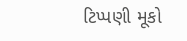ટિપ્પણી મૂકો